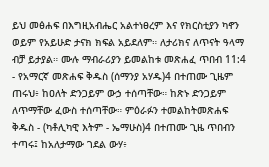ይህ መፅሐፍ በእግዚአብሔር አልተነፀረም እና የክርስቲያን ካኖን ወይም የአይሁድ ታናክ ክፍል አይደለም። ለታሪክና ለጥናት ዓላማ ብቻ ይታያል። ሙሉ ማብራሪያን ይመልከቱ መጽሐፈ ጥበብ 11:4 - የአማርኛ መጽሐፍ ቅዱስ (ሰማንያ አሃዱ)4 በተጠሙ ጊዜም ጠሩህ፥ ከዐለት ድንጋይም ውኃ ተሰጣቸው። ከጽኑ ድንጋይም ለጥማቸው ፈውስ ተሰጣቸው። ምዕራፉን ተመልከትመጽሐፍ ቅዱስ - (ካቶሊካዊ እትም - ኤማሁስ)4 በተጠሙ ጊዜ ጥበብን ተጣሩ፤ ከአለታማው ገደል ውሃ፥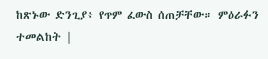ከጽኑው ድንጊያ፥ የጥም ፈውስ ሰጠቻቸው። ምዕራፉን ተመልከት |